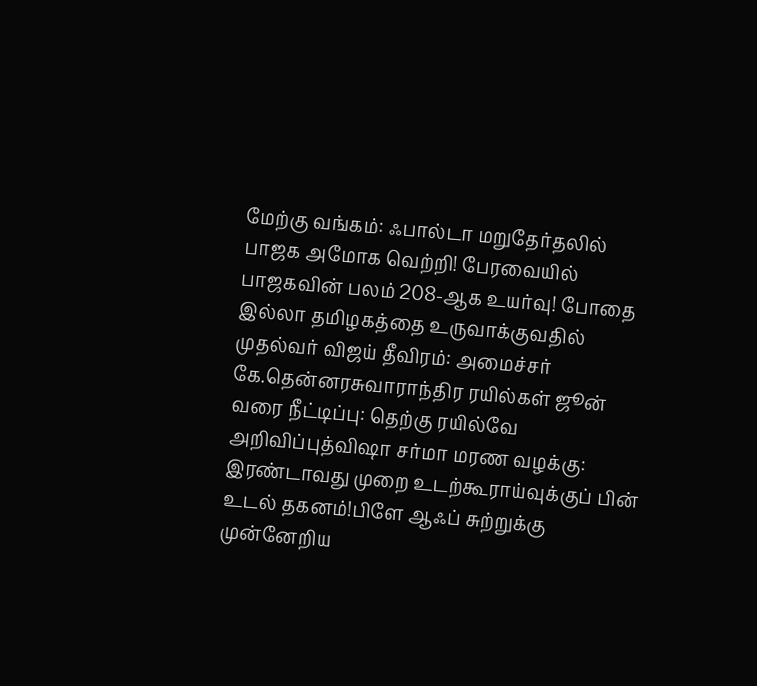மேற்கு வங்கம்: ஃபால்டா மறுதேர்தலில் பாஜக அமோக வெற்றி! பேரவையில் பாஜகவின் பலம் 208-ஆக உயர்வு! போதை இல்லா தமிழகத்தை உருவாக்குவதில் முதல்வர் விஜய் தீவிரம்: அமைச்சர் கே.தென்னரசுவாராந்திர ரயில்கள் ஜூன் வரை நீட்டிப்பு: தெற்கு ரயில்வே அறிவிப்புத்விஷா சர்மா மரண வழக்கு: இரண்டாவது முறை உடற்கூராய்வுக்குப் பின் உடல் தகனம்!பிளே ஆஃப் சுற்றுக்கு முன்னேறிய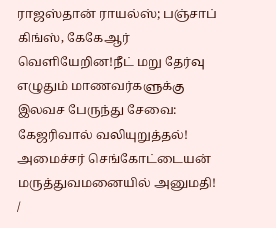ராஜஸ்தான் ராயல்ஸ்; பஞ்சாப் கிங்ஸ், கேகேஆர் வெளியேறின!நீட் மறு தேர்வு எழுதும் மாணவர்களுக்கு இலவச பேருந்து சேவை: கேஜரிவால் வலியுறுத்தல்! அமைச்சர் செங்கோட்டையன் மருத்துவமனையில் அனுமதி!
/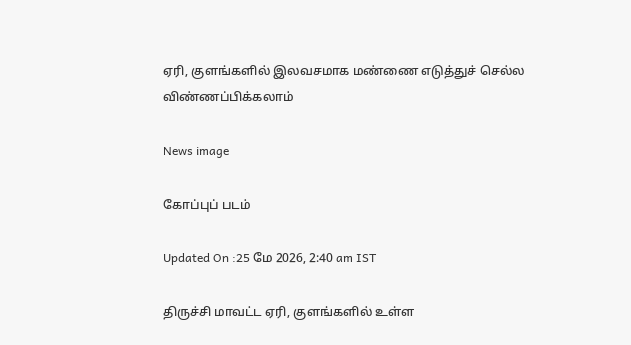ஏரி, குளங்களில் இலவசமாக மண்ணை எடுத்துச் செல்ல விண்ணப்பிக்கலாம்

News image

கோப்புப் படம்

Updated On :25 மே 2026, 2:40 am IST

திருச்சி மாவட்ட ஏரி, குளங்களில் உள்ள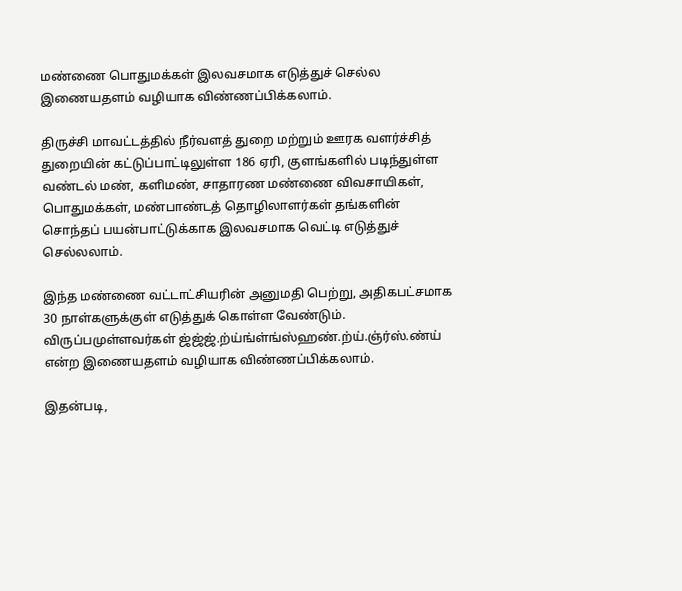மண்ணை பொதுமக்கள் இலவசமாக எடுத்துச் செல்ல இணையதளம் வழியாக விண்ணப்பிக்கலாம்.

திருச்சி மாவட்டத்தில் நீர்வளத் துறை மற்றும் ஊரக வளர்ச்சித் துறையின் கட்டுப்பாட்டிலுள்ள 186 ஏரி, குளங்களில் படிந்துள்ள வண்டல் மண், களிமண், சாதாரண மண்ணை விவசாயிகள், பொதுமக்கள், மண்பாண்டத் தொழிலாளர்கள் தங்களின் சொந்தப் பயன்பாட்டுக்காக இலவசமாக வெட்டி எடுத்துச் செல்லலாம்.

இந்த மண்ணை வட்டாட்சியரின் அனுமதி பெற்று, அதிகபட்சமாக 30 நாள்களுக்குள் எடுத்துக் கொள்ள வேண்டும். விருப்பமுள்ளவர்கள் ஜ்ஜ்ஜ்.ற்ய்ங்ள்ங்ஸ்ஹண்.ற்ய்.ஞ்ர்ஸ்.ண்ய் என்ற இணையதளம் வழியாக விண்ணப்பிக்கலாம்.

இதன்படி,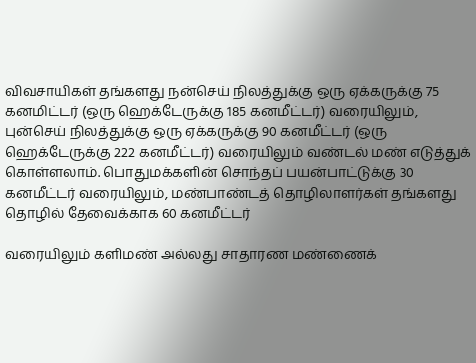விவசாயிகள் தங்களது நன்செய் நிலத்துக்கு ஒரு ஏக்கருக்கு 75 கனமிட்டர் (ஒரு ஹெக்டேருக்கு 185 கனமீட்டர்) வரையிலும், புன்செய் நிலத்துக்கு ஒரு ஏக்கருக்கு 90 கனமீட்டர் (ஒரு ஹெக்டேருக்கு 222 கனமீட்டர்) வரையிலும் வண்டல் மண் எடுத்துக் கொள்ளலாம். பொதுமக்களின் சொந்தப் பயன்பாட்டுக்கு 30 கனமீட்டர் வரையிலும், மண்பாண்டத் தொழிலாளர்கள் தங்களது தொழில் தேவைக்காக 60 கனமீட்டர்

வரையிலும் களிமண் அல்லது சாதாரண மண்ணைக்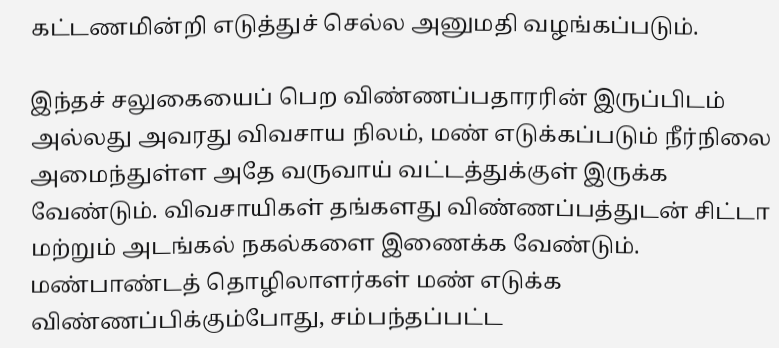கட்டணமின்றி எடுத்துச் செல்ல அனுமதி வழங்கப்படும்.

இந்தச் சலுகையைப் பெற விண்ணப்பதாரரின் இருப்பிடம் அல்லது அவரது விவசாய நிலம், மண் எடுக்கப்படும் நீர்நிலை அமைந்துள்ள அதே வருவாய் வட்டத்துக்குள் இருக்க வேண்டும். விவசாயிகள் தங்களது விண்ணப்பத்துடன் சிட்டா மற்றும் அடங்கல் நகல்களை இணைக்க வேண்டும். மண்பாண்டத் தொழிலாளர்கள் மண் எடுக்க விண்ணப்பிக்கும்போது, சம்பந்தப்பட்ட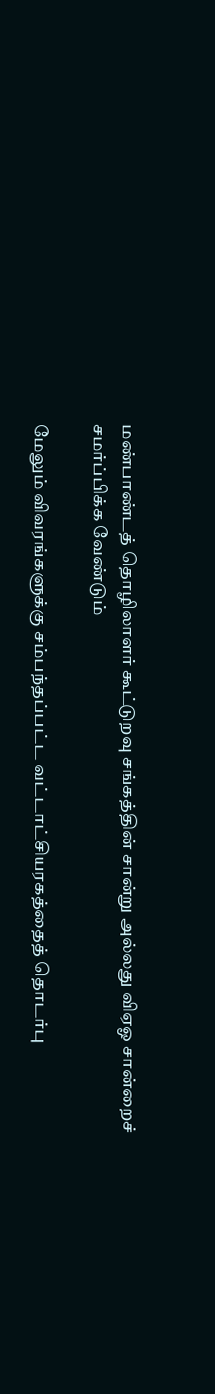மண்பாண்டத் தொழிலாளர் கூட்டுறவு சங்கத்தின் சான்று அல்லது விஏஓ சான்றைச் சமர்ப்பிக்க வேண்டும்

மேலும் விவரங்களுக்கு சம்பந்தப்பட்ட வட்டாட்சியரகத்தைத் தொடர்பு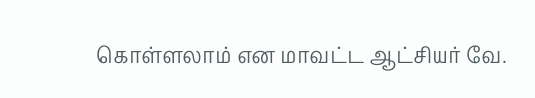கொள்ளலாம் என மாவட்ட ஆட்சியர் வே.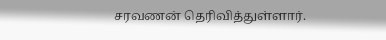சரவணன் தெரிவித்துள்ளார்.